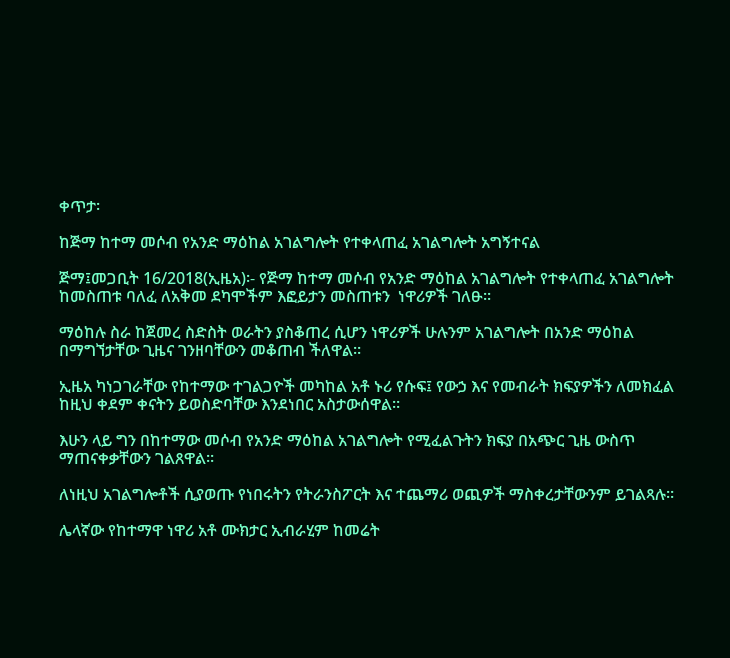ቀጥታ፡

ከጅማ ከተማ መሶብ የአንድ ማዕከል አገልግሎት የተቀላጠፈ አገልግሎት አግኝተናል

ጅማ፤መጋቢት 16/2018(ኢዜአ)፡- የጅማ ከተማ መሶብ የአንድ ማዕከል አገልግሎት የተቀላጠፈ አገልግሎት ከመስጠቱ ባለፈ ለአቅመ ደካሞችም እፎይታን መስጠቱን  ነዋሪዎች ገለፁ፡፡

ማዕከሉ ስራ ከጀመረ ስድስት ወራትን ያስቆጠረ ሲሆን ነዋሪዎች ሁሉንም አገልግሎት በአንድ ማዕከል በማግኘታቸው ጊዜና ገንዘባቸውን መቆጠብ ችለዋል።

ኢዜአ ካነጋገራቸው የከተማው ተገልጋዮች መካከል አቶ ኑሪ የሱፍ፤ የውኃ እና የመብራት ክፍያዎችን ለመክፈል ከዚህ ቀደም ቀናትን ይወስድባቸው እንደነበር አስታውሰዋል።

እሁን ላይ ግን በከተማው መሶብ የአንድ ማዕከል አገልግሎት የሚፈልጉትን ክፍያ በአጭር ጊዜ ውስጥ ማጠናቀቃቸውን ገልጸዋል።

ለነዚህ አገልግሎቶች ሲያወጡ የነበሩትን የትራንስፖርት እና ተጨማሪ ወጪዎች ማስቀረታቸውንም ይገልጻሉ።

ሌላኛው የከተማዋ ነዋሪ አቶ ሙክታር ኢብራሂም ከመሬት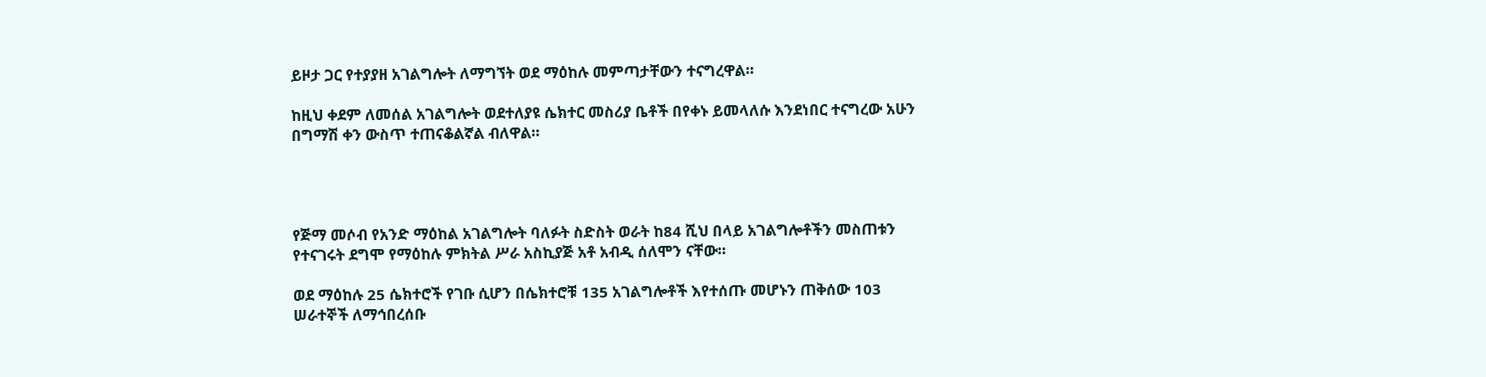ይዞታ ጋር የተያያዘ አገልግሎት ለማግኘት ወደ ማዕከሉ መምጣታቸውን ተናግረዋል።

ከዚህ ቀደም ለመሰል አገልግሎት ወደተለያዩ ሴክተር መስሪያ ቤቶች በየቀኑ ይመላለሱ እንደነበር ተናግረው አሁን በግማሽ ቀን ውስጥ ተጠናቆልኛል ብለዋል።




የጅማ መሶብ የአንድ ማዕከል አገልግሎት ባለፉት ስድስት ወራት ከ84 ሺህ በላይ አገልግሎቶችን መስጠቱን የተናገሩት ደግሞ የማዕከሉ ምክትል ሥራ አስኪያጅ አቶ አብዲ ሰለሞን ናቸው።

ወደ ማዕከሉ 25 ሴክተሮች የገቡ ሲሆን በሴክተሮቹ 135 አገልግሎቶች እየተሰጡ መሆኑን ጠቅሰው 103 ሠራተኞች ለማኅበረሰቡ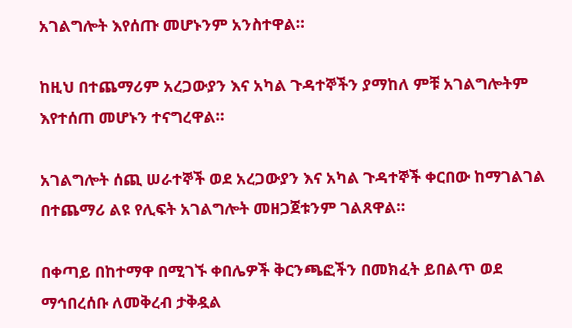አገልግሎት እየሰጡ መሆኑንም አንስተዋል።

ከዚህ በተጨማሪም አረጋውያን እና አካል ጉዳተኞችን ያማከለ ምቹ አገልግሎትም እየተሰጠ መሆኑን ተናግረዋል።

አገልግሎት ሰጪ ሠራተኞች ወደ አረጋውያን እና አካል ጉዳተኞች ቀርበው ከማገልገል በተጨማሪ ልዩ የሊፍት አገልግሎት መዘጋጀቱንም ገልጸዋል።

በቀጣይ በከተማዋ በሚገኙ ቀበሌዎች ቅርንጫፎችን በመክፈት ይበልጥ ወደ ማኅበረሰቡ ለመቅረብ ታቅዷል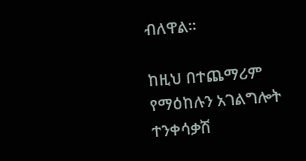ብለዋል።

ከዚህ በተጨማሪም የማዕከሉን አገልግሎት ተንቀሳቃሽ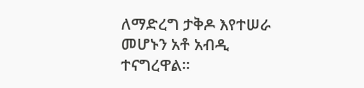ለማድረግ ታቅዶ እየተሠራ መሆኑን አቶ አብዲ ተናግረዋል።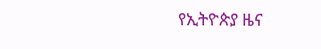የኢትዮጵያ ዜና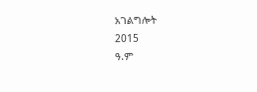አገልግሎት
2015
ዓ.ም